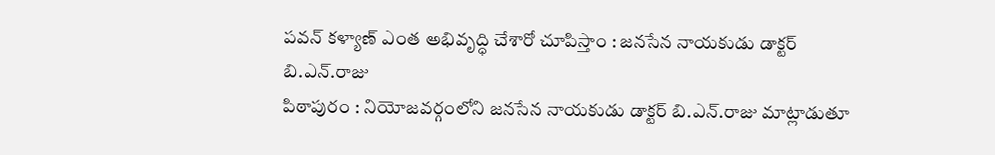పవన్ కళ్యాణ్ ఎంత అభివృద్ధి చేశారో చూపిస్తాం : జనసేన నాయకుడు డాక్టర్ బి.ఎన్.రాజు
పిఠాపురం : నియోజవర్గంలోని జనసేన నాయకుడు డాక్టర్ బి.ఎన్.రాజు మాట్లాడుతూ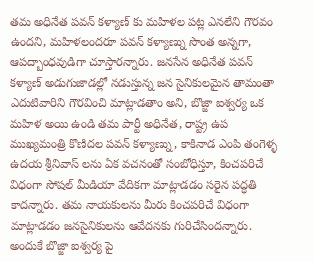తమ అధినేత పవన్ కళ్యాణ్ కు మహిళల పట్ల ఎనలేని గౌరవం ఉందని, మహిళలందరూ పవన్ కళ్యాణ్ను సొంత అన్నగా, ఆపద్బాంధవుడిగా చూస్తారన్నారు. జనసేన అధినేత పవన్ కళ్యాణ్ అడుగుజాడల్లో నడుస్తున్న జన సైనికులమైన తామంతా ఎదుటివారిని గౌరవించి మాట్లాడతాం అని, బొజ్జా ఐశ్వర్య ఒక మహిళ అయి ఉండి తమ పార్టీ అధినేత, రాష్ట్ర ఉప ముఖ్యమంత్రి కొణిదల పవన్ కళ్యాణ్ను, కాకినాడ ఎంపి తంగెళ్ళ ఉదయ శ్రీనివాస్ లను ఏక వచనంతో సంబోధిస్తూ, కించపరిచే విధంగా సోషల్ మీడియా వేదికగా మాట్లాడడం సరైన పద్ధతి కాదన్నారు. తమ నాయకులను మీరు కించపరిచే విధంగా మాట్లాడడం జనసైనికులను ఆవేదనకు గురిచేసిందన్నారు. అందుకే బొజ్జా ఐశ్వర్య పై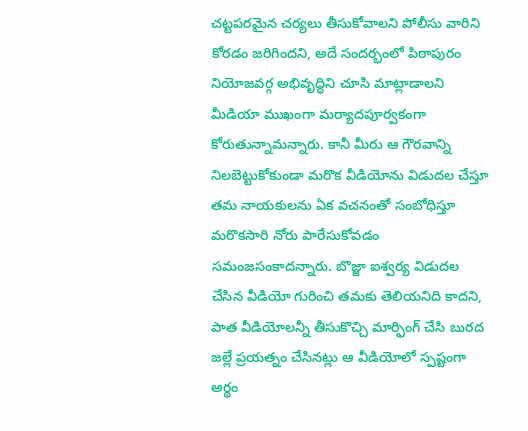చట్టపరమైన చర్యలు తీసుకోవాలని పోలీసు వారిని కోరడం జరిగిందని, అదే సందర్భంలో పిఠాపురం నియోజవర్గ అభివృద్ధిని చూసి మాట్లాడాలని మీడియా ముఖంగా మర్యాదపూర్వకంగా కోరుతున్నామన్నారు. కానీ మీరు ఆ గౌరవాన్ని నిలబెట్టుకోకుండా మరొక వీడియోను విడుదల చేస్తూ తమ నాయకులను ఏక వచనంతో సంబోధిస్తూ మరొకసారి నోరు పారేసుకోవడం సమంజసంకాదన్నారు. బొజ్జా ఐశ్వర్య విడుదల చేసిన వీడియో గురించి తమకు తెలియనిది కాదని, పాత వీడియోలన్నీ తీసుకొచ్చి మార్ఫింగ్ చేసి బురద జల్లే ప్రయత్నం చేసినట్లు ఆ వీడియోలో స్పష్టంగా అర్థం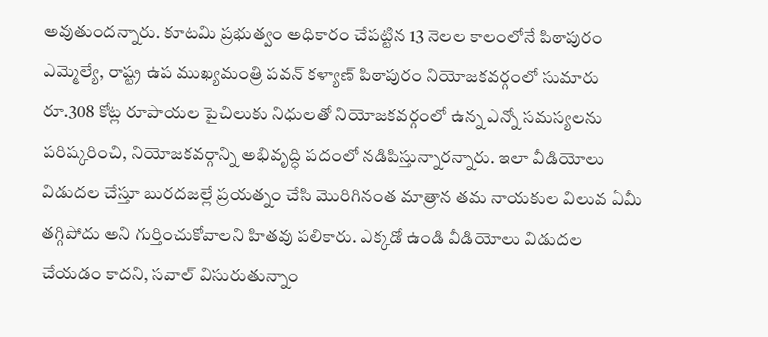అవుతుందన్నారు. కూటమి ప్రభుత్వం అధికారం చేపట్టిన 13 నెలల కాలంలోనే పిఠాపురం ఎమ్మెల్యే, రాష్ట్ర ఉప ముఖ్యమంత్రి పవన్ కళ్యాణ్ పిఠాపురం నియోజకవర్గంలో సుమారు రూ.308 కోట్ల రూపాయల పైచిలుకు నిధులతో నియోజకవర్గంలో ఉన్న ఎన్నో సమస్యలను పరిష్కరించి, నియోజకవర్గాన్ని అభివృద్ధి పదంలో నడిపిస్తున్నారన్నారు. ఇలా వీడియోలు విడుదల చేస్తూ బురదజల్లే ప్రయత్నం చేసి మొరిగినంత మాత్రాన తమ నాయకుల విలువ ఏమీ తగ్గిపోదు అని గుర్తించుకోవాలని హితవు పలికారు. ఎక్కడో ఉండి వీడియోలు విడుదల చేయడం కాదని, సవాల్ విసురుతున్నాం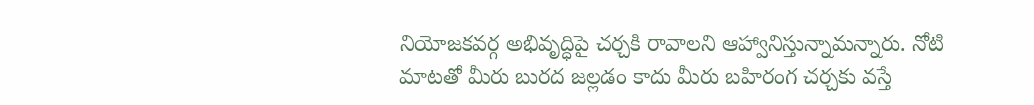నియోజకవర్గ అభివృద్ధిపై చర్చకి రావాలని ఆహ్వానిస్తున్నామన్నారు. నోటి మాటతో మీరు బురద జల్లడం కాదు మీరు బహిరంగ చర్చకు వస్తే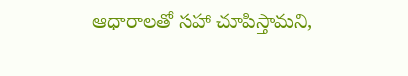ఆధారాలతో సహా చూపిస్తామని,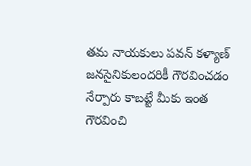తమ నాయకులు పవన్ కళ్యాణ్ జనసైనికులందరికీ గౌరవించడం నేర్పారు కాబట్టే మీకు ఇంత గౌరవించి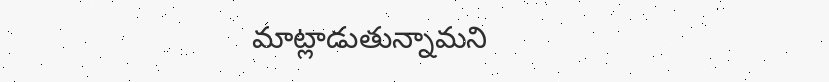మాట్లాడుతున్నామని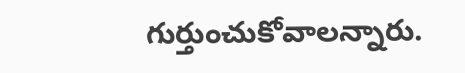గుర్తుంచుకోవాలన్నారు.